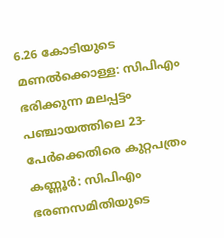6.26 കോടിയുടെ മണൽക്കൊള്ള: സിപിഎം ഭരിക്കുന്ന മലപ്പട്ടം പഞ്ചായത്തിലെ 23-പേർക്കെതിരെ കുറ്റപത്രം
കണ്ണൂർ: സിപിഎം ഭരണസമിതിയുടെ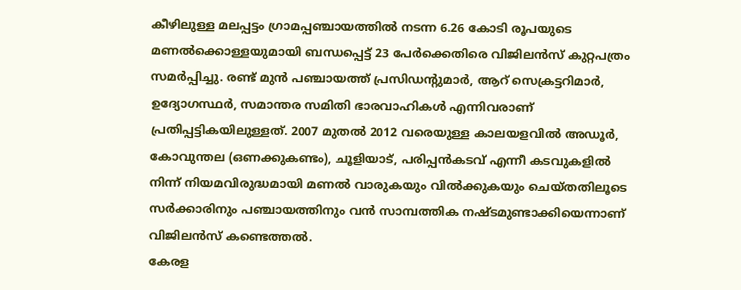കീഴിലുള്ള മലപ്പട്ടം ഗ്രാമപ്പഞ്ചായത്തിൽ നടന്ന 6.26 കോടി രൂപയുടെ മണൽക്കൊള്ളയുമായി ബന്ധപ്പെട്ട് 23 പേർക്കെതിരെ വിജിലൻസ് കുറ്റപത്രം സമർപ്പിച്ചു. രണ്ട് മുൻ പഞ്ചായത്ത് പ്രസിഡന്റുമാർ, ആറ് സെക്രട്ടറിമാർ, ഉദ്യോഗസ്ഥർ, സമാന്തര സമിതി ഭാരവാഹികൾ എന്നിവരാണ് പ്രതിപ്പട്ടികയിലുള്ളത്. 2007 മുതൽ 2012 വരെയുള്ള കാലയളവിൽ അഡൂർ, കോവുന്തല (ഒണക്കുകണ്ടം), ചൂളിയാട്, പരിപ്പൻകടവ് എന്നീ കടവുകളിൽ നിന്ന് നിയമവിരുദ്ധമായി മണൽ വാരുകയും വിൽക്കുകയും ചെയ്തതിലൂടെ സർക്കാരിനും പഞ്ചായത്തിനും വൻ സാമ്പത്തിക നഷ്ടമുണ്ടാക്കിയെന്നാണ് വിജിലൻസ് കണ്ടെത്തൽ.
കേരള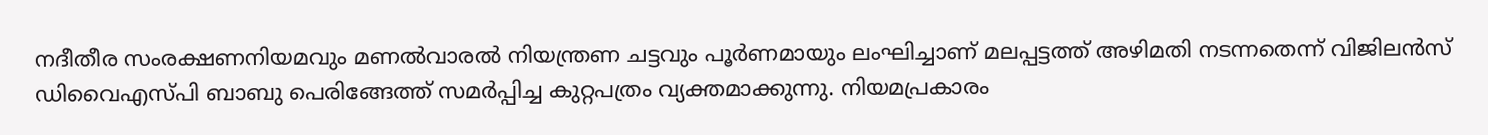നദീതീര സംരക്ഷണനിയമവും മണൽവാരൽ നിയന്ത്രണ ചട്ടവും പൂർണമായും ലംഘിച്ചാണ് മലപ്പട്ടത്ത് അഴിമതി നടന്നതെന്ന് വിജിലൻസ് ഡിവൈഎസ്പി ബാബു പെരിങ്ങേത്ത് സമർപ്പിച്ച കുറ്റപത്രം വ്യക്തമാക്കുന്നു. നിയമപ്രകാരം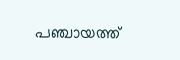പഞ്ചായത്ത്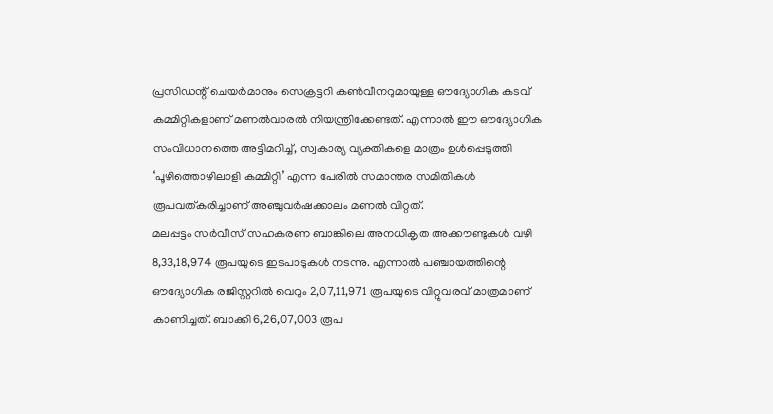പ്രസിഡന്റ് ചെയർമാനും സെക്രട്ടറി കൺവീനറുമായുള്ള ഔദ്യോഗിക കടവ് കമ്മിറ്റികളാണ് മണൽവാരൽ നിയന്ത്രിക്കേണ്ടത്. എന്നാൽ ഈ ഔദ്യോഗിക സംവിധാനത്തെ അട്ടിമറിച്ച്, സ്വകാര്യ വ്യക്തികളെ മാത്രം ഉൾപ്പെടുത്തി ‘പൂഴിത്തൊഴിലാളി കമ്മിറ്റി’ എന്ന പേരിൽ സമാന്തര സമിതികൾ രൂപവത്കരിച്ചാണ് അഞ്ചുവർഷക്കാലം മണൽ വിറ്റത്.
മലപ്പട്ടം സർവീസ് സഹകരണ ബാങ്കിലെ അനധികൃത അക്കൗണ്ടുകൾ വഴി 8,33,18,974 രൂപയുടെ ഇടപാടുകൾ നടന്നു. എന്നാൽ പഞ്ചായത്തിന്റെ ഔദ്യോഗിക രജിസ്റ്ററിൽ വെറും 2,07,11,971 രൂപയുടെ വിറ്റുവരവ് മാത്രമാണ് കാണിച്ചത്. ബാക്കി 6,26,07,003 രൂപ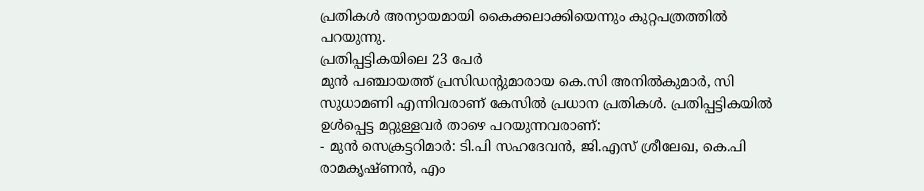പ്രതികൾ അന്യായമായി കൈക്കലാക്കിയെന്നും കുറ്റപത്രത്തിൽ പറയുന്നു.
പ്രതിപ്പട്ടികയിലെ 23 പേർ
മുൻ പഞ്ചായത്ത് പ്രസിഡന്റുമാരായ കെ.സി അനിൽകുമാർ, സി സുധാമണി എന്നിവരാണ് കേസിൽ പ്രധാന പ്രതികൾ. പ്രതിപ്പട്ടികയിൽ ഉൾപ്പെട്ട മറ്റുള്ളവർ താഴെ പറയുന്നവരാണ്:
- മുൻ സെക്രട്ടറിമാർ: ടി.പി സഹദേവൻ, ജി.എസ് ശ്രീലേഖ, കെ.പി രാമകൃഷ്ണൻ, എം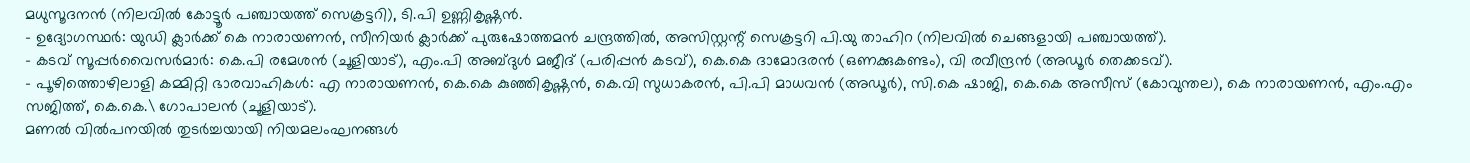മധുസൂദനൻ (നിലവിൽ കോട്ടൂർ പഞ്ചായത്ത് സെക്രട്ടറി), ടി.പി ഉണ്ണികൃഷ്ണൻ.
- ഉദ്യോഗസ്ഥർ: യുഡി ക്ലാർക്ക് കെ നാരായണൻ, സീനിയർ ക്ലാർക്ക് പുരുഷോത്തമൻ ചന്ദ്രത്തിൽ, അസിസ്റ്റന്റ് സെക്രട്ടറി പി.യു താഹിറ (നിലവിൽ ചെങ്ങളായി പഞ്ചായത്ത്).
- കടവ് സൂപ്പർവൈസർമാർ: കെ.പി രമേശൻ (ചൂളിയാട്), എം.പി അബ്ദുൾ മജീദ് (പരിപ്പൻ കടവ്), കെ.കെ ദാമോദരൻ (ഒണക്കുകണ്ടം), വി രവീന്ദ്രൻ (അഡൂർ തെക്കടവ്).
- പൂഴിത്തൊഴിലാളി കമ്മിറ്റി ഭാരവാഹികൾ: എ നാരായണൻ, കെ.കെ കുഞ്ഞികൃഷ്ണൻ, കെ.വി സുധാകരൻ, പി.പി മാധവൻ (അഡൂർ), സി.കെ ഷാജി, കെ.കെ അസീസ് (കോവുന്തല), കെ നാരായണൻ, എം.എം സജിത്ത്, കെ.കെ.\ ഗോപാലൻ (ചൂളിയാട്).
മണൽ വിൽപനയിൽ തുടർച്ചയായി നിയമലംഘനങ്ങൾ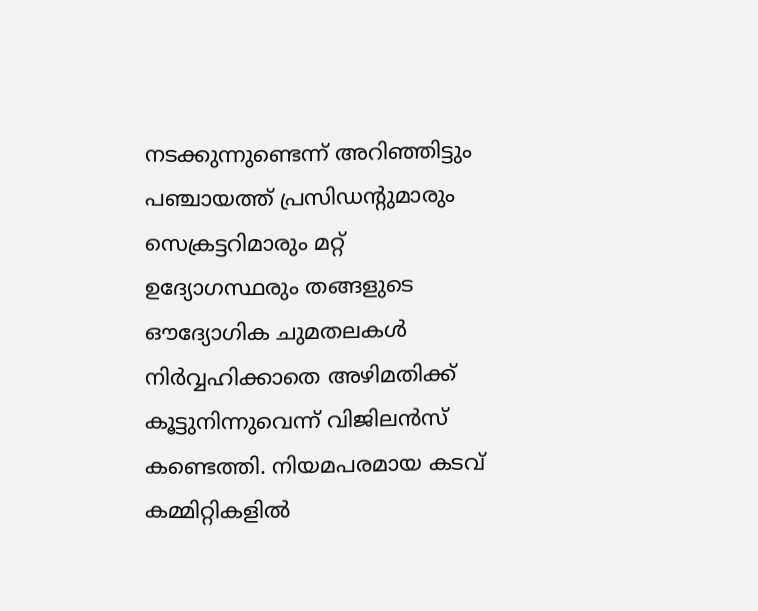നടക്കുന്നുണ്ടെന്ന് അറിഞ്ഞിട്ടും പഞ്ചായത്ത് പ്രസിഡന്റുമാരും സെക്രട്ടറിമാരും മറ്റ് ഉദ്യോഗസ്ഥരും തങ്ങളുടെ ഔദ്യോഗിക ചുമതലകൾ നിർവ്വഹിക്കാതെ അഴിമതിക്ക് കൂട്ടുനിന്നുവെന്ന് വിജിലൻസ് കണ്ടെത്തി. നിയമപരമായ കടവ് കമ്മിറ്റികളിൽ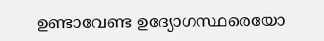ഉണ്ടാവേണ്ട ഉദ്യോഗസ്ഥരെയോ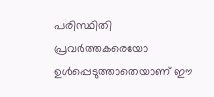പരിസ്ഥിതി പ്രവർത്തകരെയോ ഉൾപ്പെടുത്താതെയാണ് ഈ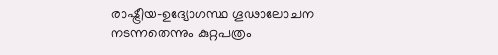രാഷ്ട്രീയ-ഉദ്യോഗസ്ഥ ഗൂഢാലോചന നടന്നതെന്നും കുറ്റപത്രം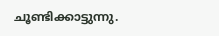ചൂണ്ടിക്കാട്ടുന്നു.